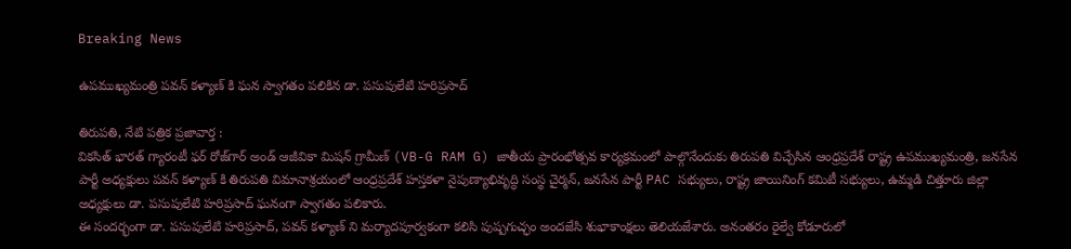Breaking News

ఉపముఖ్యమంత్రి పవన్ కళ్యాణ్ కి ఘన స్వాగతం పలికిన డా. పసుపులేటి హరిప్రసాద్

తిరుపతి, నేటి పత్రిక ప్రజావార్త :
వికసిత్ భారత్ గ్యారంటీ ఫర్ రోజ్‌గార్ అండ్ ఆజీవికా మిషన్ గ్రామీణ్ (VB-G RAM G) జాతీయ ప్రారంభోత్సవ కార్యక్రమంలో పాల్గొనేందుకు తిరుపతి విచ్చేసిన ఆంధ్రప్రదేశ్ రాష్ట్ర ఉపముఖ్యమంత్రి, జనసేన పార్టీ అధ్యక్షులు పవన్ కళ్యాణ్ కి తిరుపతి విమానాశ్రయంలో ఆంధ్రప్రదేశ్ హస్తకళా నైపుణ్యాభివృద్ధి సంస్థ చైర్మన్, జనసేన పార్టీ PAC సభ్యులు, రాష్ట్ర జాయినింగ్ కమిటీ సభ్యులు, ఉమ్మడి చిత్తూరు జిల్లా అధ్యక్షులు డా. పసుపులేటి హరిప్రసాద్ ఘనంగా స్వాగతం పలికారు.
ఈ సందర్భంగా డా. పసుపులేటి హరిప్రసాద్, పవన్ కళ్యాణ్ ని మర్యాదపూర్వకంగా కలిసి పుష్పగుచ్ఛం అందజేసి శుభాకాంక్షలు తెలియజేశారు. అనంతరం రైల్వే కోడూరులో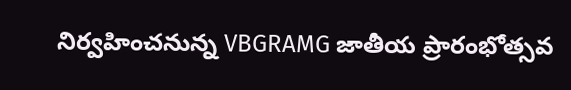నిర్వహించనున్న VBGRAMG జాతీయ ప్రారంభోత్సవ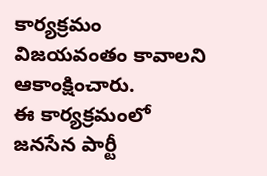కార్యక్రమం విజయవంతం కావాలని ఆకాంక్షించారు.
ఈ కార్యక్రమంలో జనసేన పార్టీ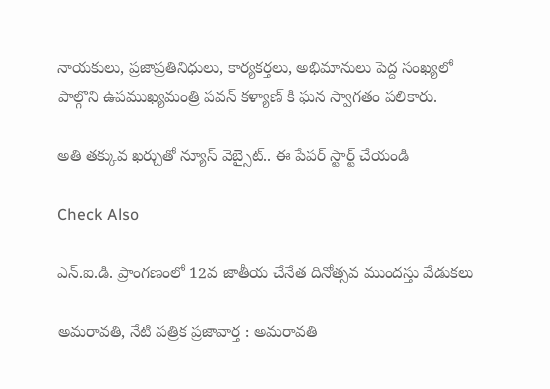నాయకులు, ప్రజాప్రతినిధులు, కార్యకర్తలు, అభిమానులు పెద్ద సంఖ్యలో పాల్గొని ఉపముఖ్యమంత్రి పవన్ కళ్యాణ్ కి ఘన స్వాగతం పలికారు.

అతి తక్కువ ఖర్చుతో న్యూస్ వెబ్సైట్.. ఈ పేపర్ స్టార్ట్ చేయండి

Check Also

ఎన్.ఐ.డి. ప్రాంగణంలో 12వ జాతీయ చేనేత దినోత్సవ ముందస్తు వేడుకలు

అమ‌రావ‌తి, నేటి పత్రిక ప్రజావార్త : అమరావతి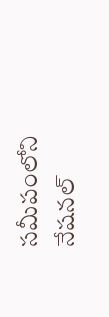సమీపంలోని నేషనల్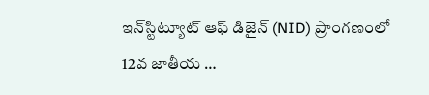ఇన్‌స్టిట్యూట్ ఆఫ్ డిజైన్ (NID) ప్రాంగణంలో 12వ జాతీయ …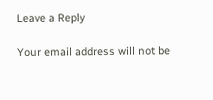Leave a Reply

Your email address will not be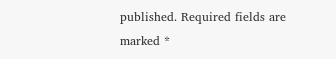published. Required fields are marked *